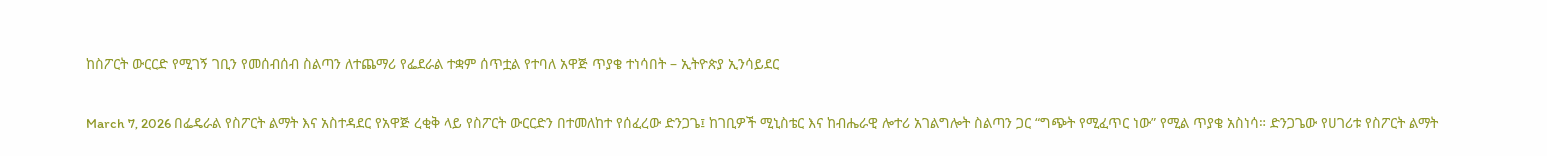ከስፖርት ውርርድ የሚገኝ ገቢን የመሰብሰብ ስልጣን ለተጨማሪ የፌደራል ተቋም ሰጥቷል የተባለ አዋጅ ጥያቄ ተነሳበት – ኢትዮጵያ ኢንሳይደር

March 7, 2026 በፌዴራል የስፖርት ልማት እና አስተዳደር የአዋጅ ረቂቅ ላይ የስፖርት ውርርድን በተመለከተ የሰፈረው ድንጋጌ፤ ከገቢዎች ሚኒስቴር እና ከብሔራዊ ሎተሪ አገልግሎት ስልጣን ጋር “ግጭት የሚፈጥር ነው” የሚል ጥያቄ አስነሳ። ድንጋጌው የሀገሪቱ የስፖርት ልማት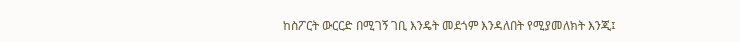ከስፖርት ውርርድ በሚገኝ ገቢ እንዴት መደጎም እንዳለበት የሚያመለክት እንጂ፤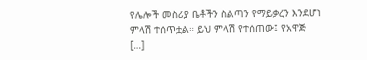የሌሎች መስሪያ ቤቶችን ስልጣን የማይቃረን እንደሆነ ምላሽ ተሰጥቷል። ይህ ምላሽ የተሰጠው፤ የአዋጅ […]